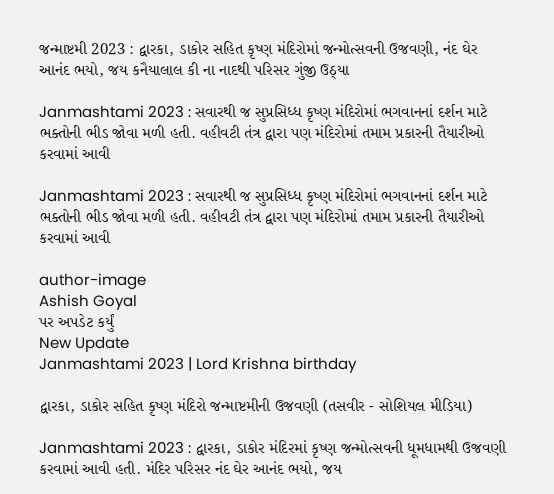જન્માષ્ટમી 2023 : દ્વારકા, ડાકોર સહિત કૃષ્ણ મંદિરોમાં જન્મોત્સવની ઉજવણી, નંદ ઘેર આનંદ ભયો, જય કનૈયાલાલ કી ના નાદથી પરિસર ગુંજી ઉઠ્યા

Janmashtami 2023 : સવારથી જ સુપ્રસિધ્ધ કૃષ્ણ મંદિરોમાં ભગવાનનાં દર્શન માટે ભક્તોની ભીડ જોવા મળી હતી. વહીવટી તંત્ર દ્વારા પણ મંદિરોમાં તમામ પ્રકારની તૈયારીઓ કરવામાં આવી

Janmashtami 2023 : સવારથી જ સુપ્રસિધ્ધ કૃષ્ણ મંદિરોમાં ભગવાનનાં દર્શન માટે ભક્તોની ભીડ જોવા મળી હતી. વહીવટી તંત્ર દ્વારા પણ મંદિરોમાં તમામ પ્રકારની તૈયારીઓ કરવામાં આવી

author-image
Ashish Goyal
પર અપડેટ કર્યું
New Update
Janmashtami 2023 | Lord Krishna birthday

દ્વારકા, ડાકોર સહિત કૃષ્ણ મંદિરો જન્માષ્ટમીની ઉજવણી (તસવીર - સોશિયલ મીડિયા)

Janmashtami 2023 : દ્વારકા, ડાકોર મંદિરમાં કૃષ્ણ જન્મોત્સવની ધૂમધામથી ઉજવણી કરવામાં આવી હતી. મંદિર પરિસર નંદ ઘેર આનંદ ભયો, જય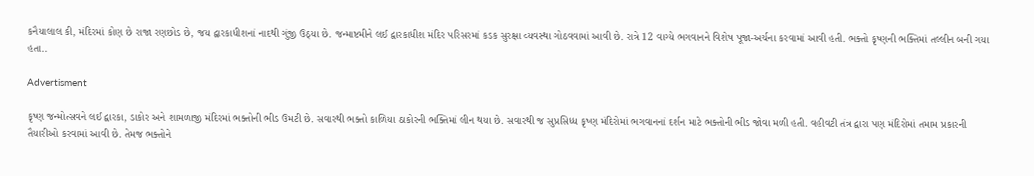કનૈયાલાલ કી, મંદિરમાં કોણ છે રાજા રણછોડ છે, જય દ્વારકાધીશનાં નાદથી ગુંજી ઉઠ્યા છે. જન્માષ્ટમીને લઈ દ્વારકાધીશ મંદિર પરિસરમાં કડક સુરક્ષા વ્યવસ્થા ગોઠવવામાં આવી છે. રાત્રે 12 વાગ્યે ભગવાનને વિશેષ પૂજા-અર્ચના કરવામાં આવી હતી. ભક્તો કૃષ્ણની ભક્તિમાં તલ્લીન બની ગયા હતા..

Advertisment

કૃષ્ણ જન્મોત્સવને લઈ દ્વારકા, ડાકોર અને શામળાજી મંદિરમાં ભક્તોની ભીડ ઉમટી છે. સવારથી ભક્તો કાળિયા ઠાકોરની ભક્તિમાં લીન થયા છે. સવારથી જ સુપ્રસિધ્ધ કૃષ્ણ મંદિરોમાં ભગવાનનાં દર્શન માટે ભક્તોની ભીડ જોવા મળી હતી. વહીવટી તંત્ર દ્વારા પણ મંદિરોમાં તમામ પ્રકારની તૈયારીઓ કરવામાં આવી છે. તેમજ ભક્તોને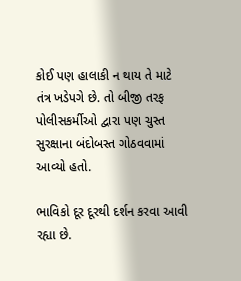કોઈ પણ હાલાકી ન થાય તે માટે તંત્ર ખડેપગે છે. તો બીજી તરફ પોલીસકર્મીઓ દ્વારા પણ ચુસ્ત સુરક્ષાના બંદોબસ્ત ગોઠવવામાં આવ્યો હતો.

ભાવિકો દૂર દૂરથી દર્શન કરવા આવી રહ્યા છે.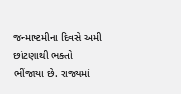જન્માષ્ટમીના દિવસે અમી છાંટણાથી ભક્તો ભીંજાયા છે. રાજ્યમાં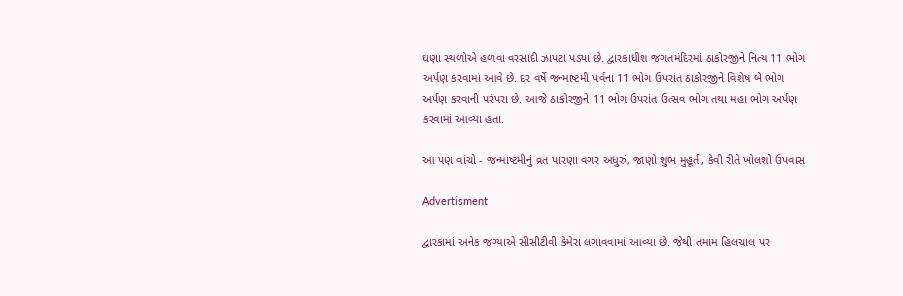ઘણા સ્થળોએ હળવા વરસાદી ઝાપટા પડ્યા છે. દ્વારકાધીશ જગતમંદિરમાં ઠાકોરજીને નિત્ય 11 ભોગ અર્પણ કરવામાં આવે છે. દર વર્ષે જન્માષ્ટમી પર્વના 11 ભોગ ઉપરાંત ઠાકોરજીને વિશેષ બે ભોગ અર્પણ કરવાની પરંપરા છે. આજે ઠાકોરજીને 11 ભોગ ઉપરાંત ઉત્સવ ભોગ તથા મહા ભોગ અર્પણ કરવામાં આવ્યા હતા.

આ પણ વાંચો - જન્માષ્ટમીનું વ્રત પારણા વગર અધુરું, જાણો શુભ મુહૂર્ત, કેવી રીતે ખોલશો ઉપવાસ

Advertisment

દ્વારકામાં અનેક જગ્યાએ સીસીટીવી કેમેરા લગાવવામાં આવ્યા છે. જેથી તમામ હિલચાલ પર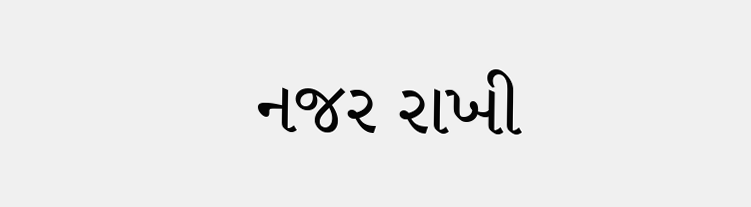નજર રાખી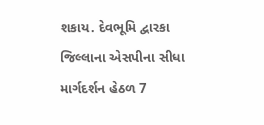શકાય. દેવભૂમિ દ્વારકા જિલ્લાના એસપીના સીધા માર્ગદર્શન હેઠળ 7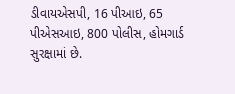ડીવાયએસપી, 16 પીઆઇ, 65 પીએસઆઇ, 800 પોલીસ, હોમગાર્ડ સુરક્ષામાં છે.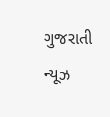ગુજરાતી ન્યૂઝ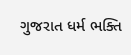ગુજરાત ધર્મ ભક્તિ